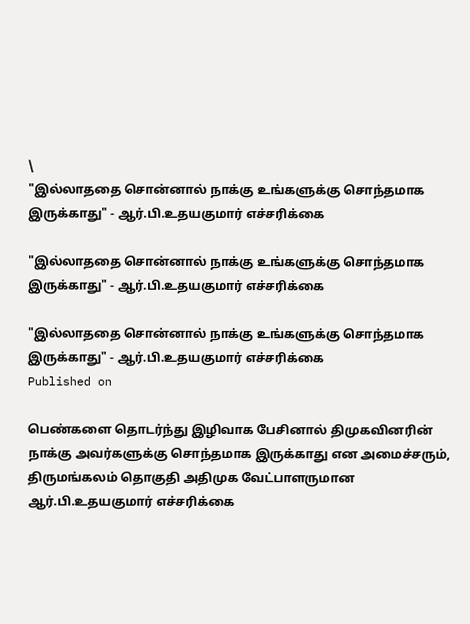\
"இல்லாததை சொன்னால் நாக்கு உங்களுக்கு சொந்தமாக இருக்காது" - ஆர்.பி.உதயகுமார் எச்சரிக்கை

"இல்லாததை சொன்னால் நாக்கு உங்களுக்கு சொந்தமாக இருக்காது" - ஆர்.பி.உதயகுமார் எச்சரிக்கை

"இல்லாததை சொன்னால் நாக்கு உங்களுக்கு சொந்தமாக இருக்காது" - ஆர்.பி.உதயகுமார் எச்சரிக்கை
Published on

பெண்களை தொடர்ந்து இழிவாக பேசினால் திமுகவினரின் நாக்கு அவர்களுக்கு சொந்தமாக இருக்காது என அமைச்சரும், திருமங்கலம் தொகுதி அதிமுக வேட்பாளருமான ஆர்.பி.உதயகுமார் எச்சரிக்கை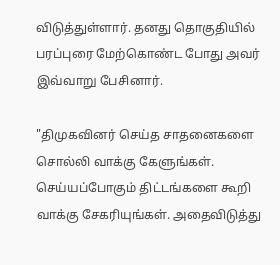விடுத்துள்ளார். தனது தொகுதியில் பரப்புரை மேற்கொண்ட போது அவர் இவ்வாறு பேசினார்.

"திமுகவினர் செய்த சாதனைகளை சொல்லி வாக்கு கேளுங்கள். செய்யப்போகும் திட்டங்களை கூறி வாக்கு சேகரியுங்கள். அதைவிடுத்து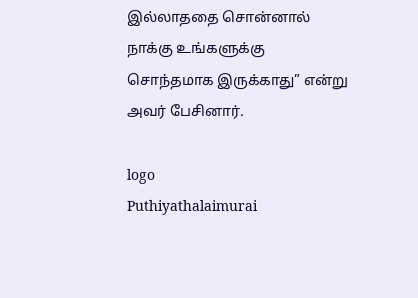இல்லாததை சொன்னால் நாக்கு உங்களுக்கு சொந்தமாக இருக்காது” என்று அவர் பேசினார்.

logo
Puthiyathalaimurai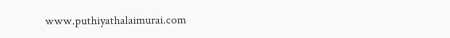www.puthiyathalaimurai.com